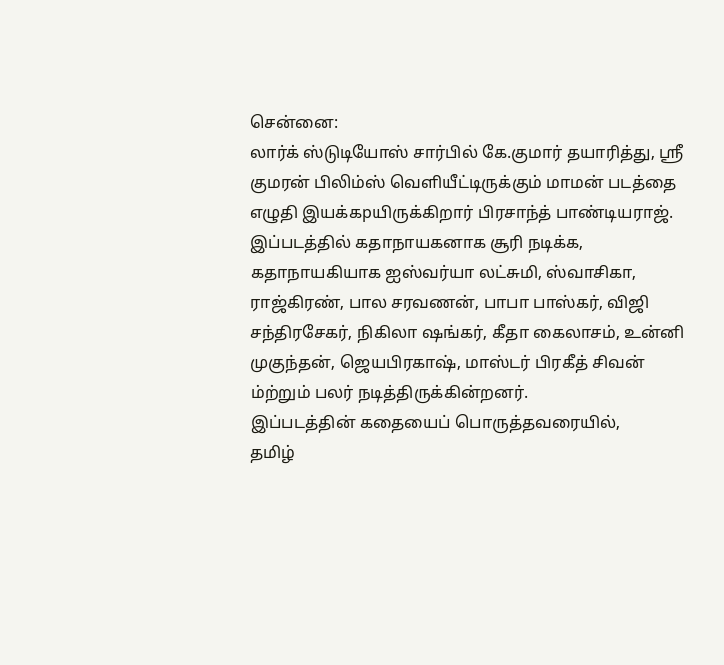சென்னை:
லார்க் ஸ்டுடியோஸ் சார்பில் கே.குமார் தயாரித்து, ஸ்ரீ குமரன் பிலிம்ஸ் வெளியீட்டிருக்கும் மாமன் படத்தை எழுதி இயக்கpயிருக்கிறார் பிரசாந்த் பாண்டியராஜ். இப்படத்தில் கதாநாயகனாக சூரி நடிக்க, கதாநாயகியாக ஐஸ்வர்யா லட்சுமி, ஸ்வாசிகா, ராஜ்கிரண், பால சரவணன், பாபா பாஸ்கர், விஜி சந்திரசேகர், நிகிலா ஷங்கர், கீதா கைலாசம், உன்னி முகுந்தன், ஜெயபிரகாஷ், மாஸ்டர் பிரகீத் சிவன் ம்ற்றும் பலர் நடித்திருக்கின்றனர்.
இப்படத்தின் கதையைப் பொருத்தவரையில்,
தமிழ்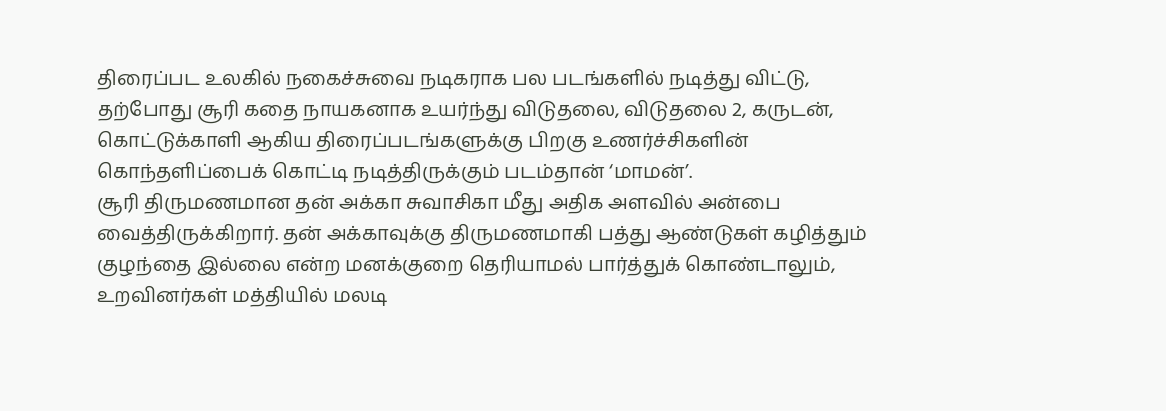திரைப்பட உலகில் நகைச்சுவை நடிகராக பல படங்களில் நடித்து விட்டு, தற்போது சூரி கதை நாயகனாக உயர்ந்து விடுதலை, விடுதலை 2, கருடன், கொட்டுக்காளி ஆகிய திரைப்படங்களுக்கு பிறகு உணர்ச்சிகளின் கொந்தளிப்பைக் கொட்டி நடித்திருக்கும் படம்தான் ‘மாமன்’.
சூரி திருமணமான தன் அக்கா சுவாசிகா மீது அதிக அளவில் அன்பை வைத்திருக்கிறார். தன் அக்காவுக்கு திருமணமாகி பத்து ஆண்டுகள் கழித்தும் குழந்தை இல்லை என்ற மனக்குறை தெரியாமல் பார்த்துக் கொண்டாலும், உறவினர்கள் மத்தியில் மலடி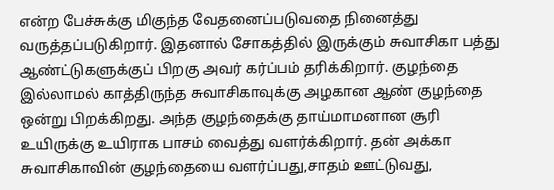என்ற பேச்சுக்கு மிகுந்த வேதனைப்படுவதை நினைத்து வருத்தப்படுகிறார். இதனால் சோகத்தில் இருக்கும் சுவாசிகா பத்து ஆண்ட்டுகளுக்குப் பிறகு அவர் கர்ப்பம் தரிக்கிறார். குழந்தை இல்லாமல் காத்திருந்த சுவாசிகாவுக்கு அழகான ஆண் குழந்தை ஒன்று பிறக்கிறது. அந்த குழந்தைக்கு தாய்மாமனான சூரி உயிருக்கு உயிராக பாசம் வைத்து வளர்க்கிறார். தன் அக்கா சுவாசிகாவின் குழந்தையை வளர்ப்பது,சாதம் ஊட்டுவது,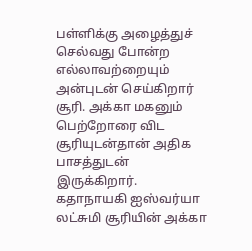பள்ளிக்கு அழைத்துச் செல்வது போன்ற எல்லாவற்றையும் அன்புடன் செய்கிறார் சூரி. அக்கா மகனும் பெற்றோரை விட சூரியுடன்தான் அதிக பாசத்துடன் இருக்கிறார்.
கதாநாயகி ஐஸ்வர்யா லட்சுமி சூரியின் அக்கா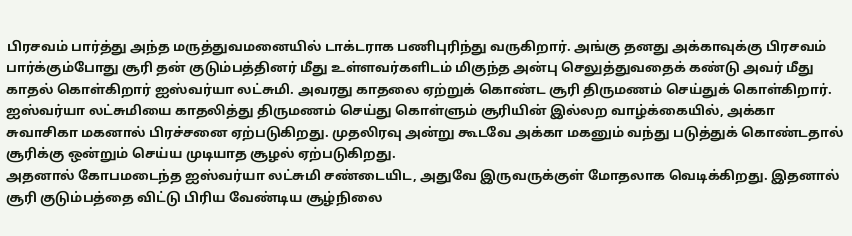பிரசவம் பார்த்து அந்த மருத்துவமனையில் டாக்டராக பணிபுரிந்து வருகிறார். அங்கு தனது அக்காவுக்கு பிரசவம் பார்க்கும்போது சூரி தன் குடும்பத்தினர் மீது உள்ளவர்களிடம் மிகுந்த அன்பு செலுத்துவதைக் கண்டு அவர் மீது காதல் கொள்கிறார் ஐஸ்வர்யா லட்சுமி. அவரது காதலை ஏற்றுக் கொண்ட சூரி திருமணம் செய்துக் கொள்கிறார். ஐஸ்வர்யா லட்சுமியை காதலித்து திருமணம் செய்து கொள்ளும் சூரியின் இல்லற வாழ்க்கையில், அக்கா சுவாசிகா மகனால் பிரச்சனை ஏற்படுகிறது. முதலிரவு அன்று கூடவே அக்கா மகனும் வந்து படுத்துக் கொண்டதால் சூரிக்கு ஒன்றும் செய்ய முடியாத சூழல் ஏற்படுகிறது.
அதனால் கோபமடைந்த ஐஸ்வர்யா லட்சுமி சண்டையிட, அதுவே இருவருக்குள் மோதலாக வெடிக்கிறது. இதனால் சூரி குடும்பத்தை விட்டு பிரிய வேண்டிய சூழ்நிலை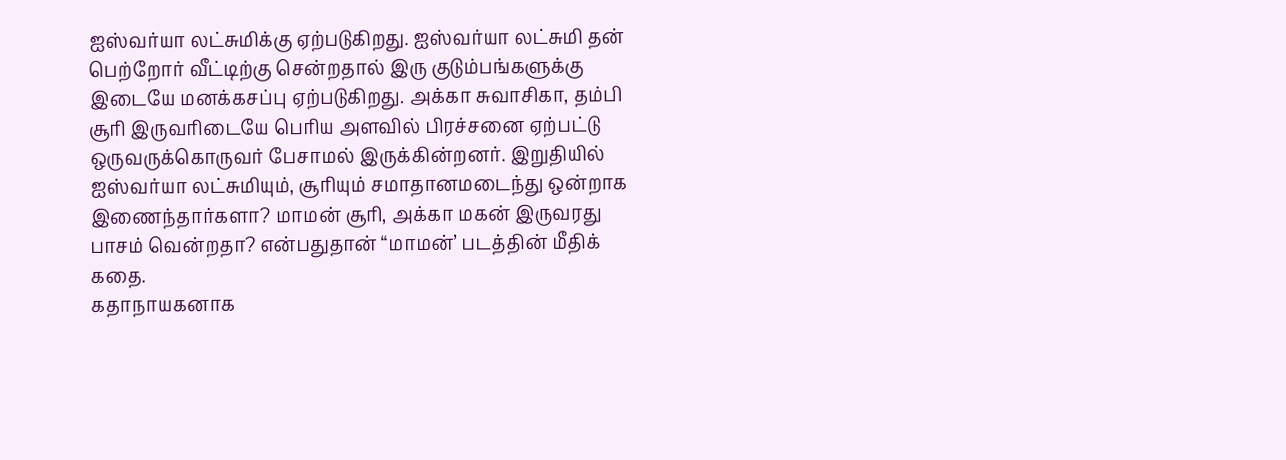ஐஸ்வர்யா லட்சுமிக்கு ஏற்படுகிறது. ஐஸ்வர்யா லட்சுமி தன் பெற்றோர் வீட்டிற்கு சென்றதால் இரு குடும்பங்களுக்கு இடையே மனக்கசப்பு ஏற்படுகிறது. அக்கா சுவாசிகா, தம்பி சூரி இருவரிடையே பெரிய அளவில் பிரச்சனை ஏற்பட்டு ஒருவருக்கொருவர் பேசாமல் இருக்கின்றனர். இறுதியில் ஐஸ்வர்யா லட்சுமியும், சூரியும் சமாதானமடைந்து ஒன்றாக இணைந்தார்களா? மாமன் சூரி, அக்கா மகன் இருவரது பாசம் வென்றதா? என்பதுதான் “மாமன்’ படத்தின் மீதிக் கதை.
கதாநாயகனாக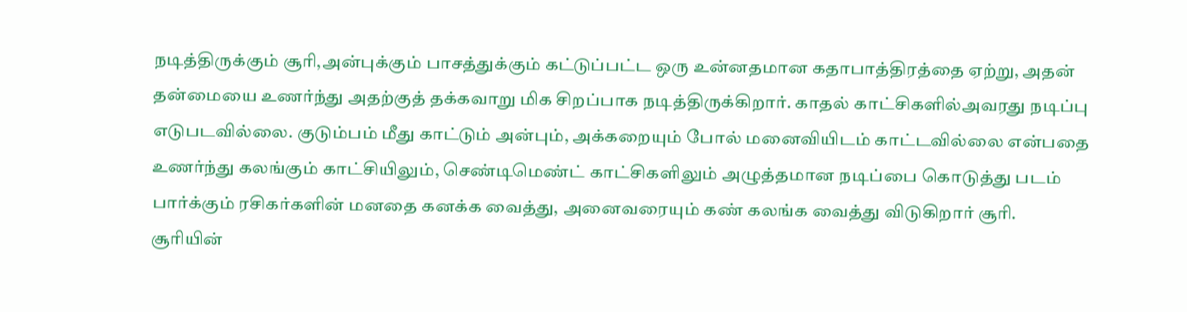நடித்திருக்கும் சூரி,அன்புக்கும் பாசத்துக்கும் கட்டுப்பட்ட ஒரு உன்னதமான கதாபாத்திரத்தை ஏற்று, அதன் தன்மையை உணர்ந்து அதற்குத் தக்கவாறு மிக சிறப்பாக நடித்திருக்கிறார். காதல் காட்சிகளில்அவரது நடிப்பு எடுபடவில்லை. குடும்பம் மீது காட்டும் அன்பும், அக்கறையும் போல் மனைவியிடம் காட்டவில்லை என்பதை உணர்ந்து கலங்கும் காட்சியிலும், செண்டிமெண்ட் காட்சிகளிலும் அழுத்தமான நடிப்பை கொடுத்து படம் பார்க்கும் ரசிகர்களின் மனதை கனக்க வைத்து, அனைவரையும் கண் கலங்க வைத்து விடுகிறார் சூரி.
சூரியின்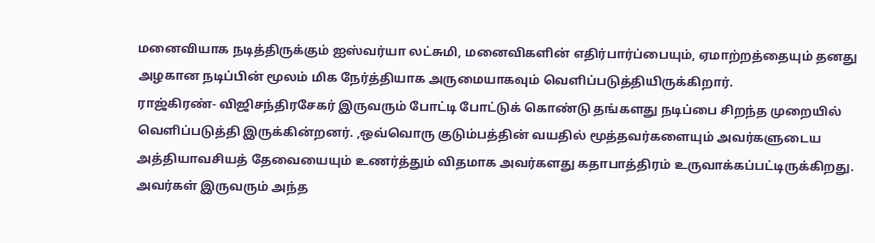மனைவியாக நடித்திருக்கும் ஐஸ்வர்யா லட்சுமி, மனைவிகளின் எதிர்பார்ப்பையும், ஏமாற்றத்தையும் தனது அழகான நடிப்பின் மூலம் மிக நேர்த்தியாக அருமையாகவும் வெளிப்படுத்தியிருக்கிறார்.
ராஜ்கிரண்- விஜிசந்திரசேகர் இருவரும் போட்டி போட்டுக் கொண்டு தங்களது நடிப்பை சிறந்த முறையில் வெளிப்படுத்தி இருக்கின்றனர். ,ஒவ்வொரு குடும்பத்தின் வயதில் மூத்தவர்களையும் அவர்களுடைய அத்தியாவசியத் தேவையையும் உணர்த்தும் விதமாக அவர்களது கதாபாத்திரம் உருவாக்கப்பட்டிருக்கிறது. அவர்கள் இருவரும் அந்த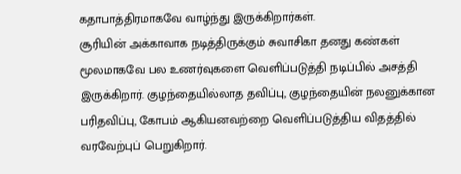கதாபாத்திரமாகவே வாழ்ந்து இருக்கிறார்கள்.
சூரியின் அக்காவாக நடித்திருக்கும் சுவாசிகா தனது கண்கள் மூலமாகவே பல உணர்வுகளை வெளிப்படுத்தி நடிப்பில் அசத்தி இருக்கிறார். குழந்தையில்லாத தவிப்பு, குழந்தையின் நலனுக்கான பரிதவிப்பு, கோபம் ஆகியனவற்றை வெளிப்படுத்திய விதத்தில் வரவேற்புப் பெறுகிறார்.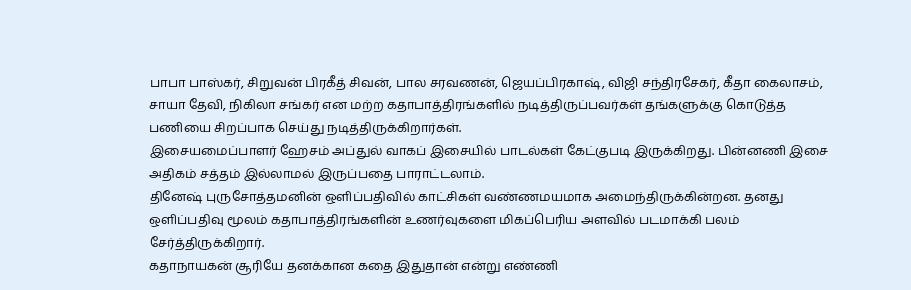பாபா பாஸ்கர், சிறுவன் பிரகீத் சிவன், பால சரவணன், ஜெயப்பிரகாஷ், விஜி சந்திரசேகர், கீதா கைலாசம், சாயா தேவி, நிகிலா சங்கர் என மற்ற கதாபாத்திரங்களில் நடித்திருப்பவர்கள் தங்களுக்கு கொடுத்த பணியை சிறப்பாக செய்து நடித்திருக்கிறார்கள்.
இசையமைப்பாளர் ஹேசம் அப்துல் வாகப் இசையில் பாடல்கள் கேட்குபடி இருக்கிறது. பின்னணி இசை அதிகம் சத்தம் இல்லாமல் இருப்பதை பாராட்டலாம்.
தினேஷ் புருசோத்தமனின் ஒளிப்பதிவில் காட்சிகள் வண்ணமயமாக அமைந்திருக்கின்றன. தனது ஒளிப்பதிவு மூலம் கதாபாத்திரங்களின் உணர்வுகளை மிகப்பெரிய அளவில் படமாக்கி பலம் சேர்த்திருக்கிறார்.
கதாநாயகன் சூரியே தனக்கான கதை இதுதான் என்று எண்ணி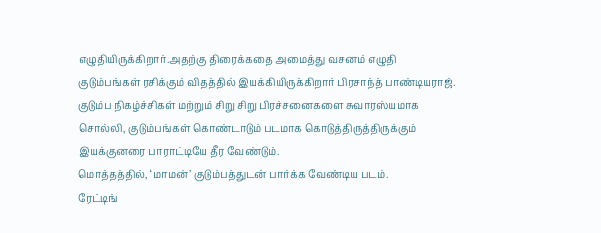எழுதியிருக்கிறார்.அதற்கு திரைக்கதை அமைத்து வசனம் எழுதி குடும்பங்கள் ரசிக்கும் விதத்தில் இயக்கியிருக்கிறார் பிரசாந்த் பாண்டியராஜ். குடும்ப நிகழ்ச்சிகள் மற்றும் சிறு சிறு பிரச்சனைகளை சுவாரஸ்யமாக சொல்லி, குடும்பங்கள் கொண்டாடும் படமாக கொடுத்திருத்திருக்கும் இயக்குனரை பாராட்டியே தீர வேண்டும்.
மொத்தத்தில், ‘மாமன்’ குடும்பத்துடன் பார்க்க வேண்டிய படம்.
ரேட்டிங்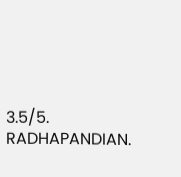3.5/5.
RADHAPANDIAN.